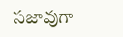స‌జావుగా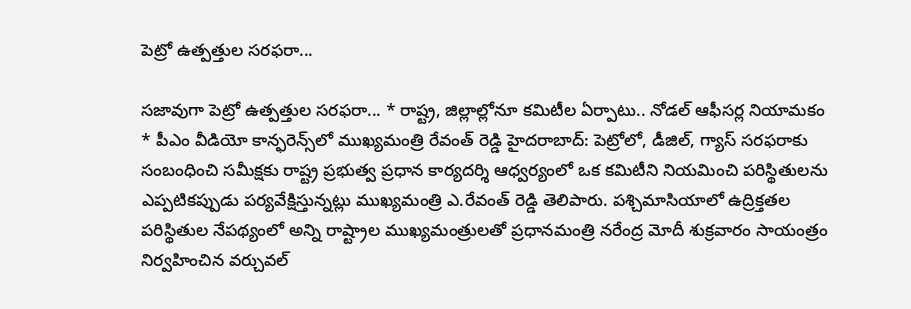పెట్రో ఉత్ప‌త్తుల స‌ర‌ఫ‌రా...

స‌జావుగా పెట్రో ఉత్ప‌త్తుల స‌ర‌ఫ‌రా... * రాష్ట్ర, జిల్లాల్లోనూ క‌మిటీల ఏర్పాటు.. నోడ‌ల్ ఆఫీస‌ర్ల నియామ‌కం * పీఎం వీడియో కాన్ఫ‌రెన్స్‌లో ముఖ్య‌మంత్రి రేవంత్ రెడ్డి హైద‌రాబాద్‌: పెట్రోలో, డీజిల్‌, గ్యాస్ స‌ర‌ఫ‌రాకు సంబంధించి స‌మీక్ష‌కు రాష్ట్ర ప్ర‌భుత్వ ప్ర‌ధాన కార్య‌ద‌ర్శి ఆధ్వ‌ర్యంలో ఒక క‌మిటీని నియ‌మించి ప‌రిస్థితులను ఎప్ప‌టిక‌ప్పుడు ప‌ర్య‌వేక్షిస్తున్న‌ట్లు ముఖ్య‌మంత్రి ఎ.రేవంత్ రెడ్డి తెలిపారు. ప‌శ్చిమాసియాలో ఉద్రిక్త‌త‌ల ప‌రిస్థితుల నేప‌థ్యంలో అన్ని రాష్ట్రాల ముఖ్య‌మంత్రుల‌తో ప్ర‌ధాన‌మంత్రి న‌రేంద్ర మోదీ శుక్ర‌వారం సాయంత్రం నిర్వ‌హించిన వ‌ర్చువ‌ల్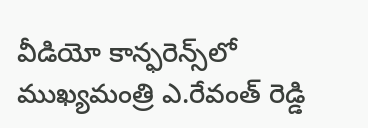వీడియో కాన్ఫ‌రెన్స్‌లో ముఖ్య‌మంత్రి ఎ.రేవంత్ రెడ్డి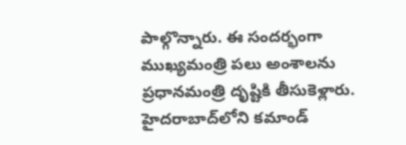పాల్గొన్నారు. ఈ సంద‌ర్భంగా ముఖ్య‌మంత్రి ప‌లు అంశాల‌ను ప్ర‌ధాన‌మంత్రి దృష్టికి తీసుకెళ్లారు. హైద‌రాబాద్‌లోని క‌మాండ్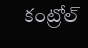కంట్రోల్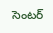సెంట‌ర్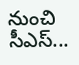నుంచి సీఎస్...